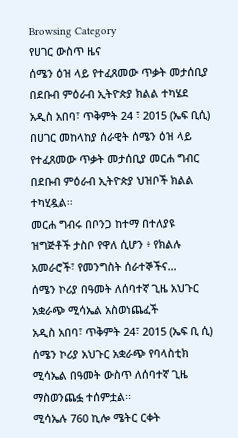Browsing Category
የሀገር ውስጥ ዜና
ሰሜን ዕዝ ላይ የተፈጸመው ጥቃት መታሰቢያ በደቡብ ምዕራብ ኢትዮጵያ ክልል ተካሄደ
አዲስ አበባ፣ ጥቅምት 24 ፣ 2015 (ኤፍ ቢሲ) በሀገር መከላከያ ሰራዊት ሰሜን ዕዝ ላይ የተፈጸመው ጥቃት መታሰቢያ መርሐ ግብር በደቡብ ምዕራብ ኢትዮጵያ ህዝቦች ክልል ተካሂዷል፡፡
መርሐ ግብሩ በቦንጋ ከተማ በተለያዩ ዝግጅቶች ታስቦ የዋለ ሲሆን ፥ የክልሉ አመራሮች፣ የመንግስት ሰራተኞችና…
ሰሜን ኮሪያ በዓመት ለሰባተኛ ጊዜ አህጉር አቋራጭ ሚሳኤል አስወነጨፈች
አዲስ አበባ፣ ጥቅምት 24፣ 2015 (ኤፍ ቢ ሲ) ሰሜን ኮሪያ አህጉር አቋራጭ የባላስቲክ ሚሳኤል በዓመት ውስጥ ለሰባተኛ ጊዜ ማስወንጨፏ ተሰምቷል፡፡
ሚሳኤሉ 760 ኪሎ ሜትር ርቀት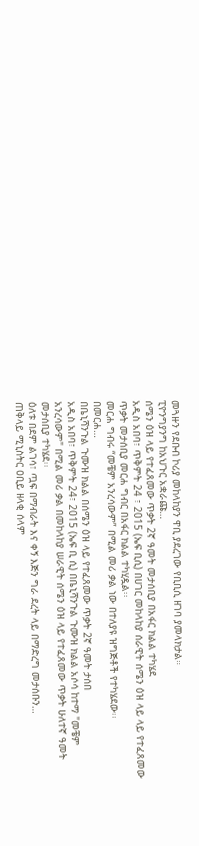መጓዙን የደቡብ ኮሪያ መከላከያን ዋቢ ያደረገው የቢቢሲ ዘገባ ያመላክታል።
ፒዮንግያንግ ከአህጉር አቋራጩ…
ሰሜን ዕዝ ላይ የተፈጸመው ጥቃት 2ኛ ዓመት መታሰቢያ በአፋር ክልል ተካሄደ
አዲስ አበባ፣ ጥቅምት 24 ፣ 2015 (ኤፍ ቢሲ) በሀገር መከላከያ ሰራዊት ሰሜን ዕዝ ላይ ላይ የተፈጸመው ጥቃት መታሰቢያ መርሐ ግብር በአፋር ክልል ተካሂዷል፡፡
መርሐ ግብሩ “መቼም አንረሳውም” በሚል መሪ ቃል ነው በተለያዩ ዝግጅቶች የተካሄደው፡፡
በመርሐ…
በቤኒሻንጉል ጉሙዝ ክልል በሰሜን ዕዝ ላይ የተፈጸመው ጥቃት 2ኛ ዓመት ታሰበ
አዲስ አበባ፣ ጥቅምት 24፣ 2015 (ኤፍ ቢ ሲ) በቤኒሻንጉል ጉሙዝ ክልል አሶሳ ከተማ "መቼም አንረሳውም" በሚል መሪ ቃል በመከላከያ ሠራዊት ሰሜን ዕዝ ላይ የተፈጸመው ጥቃት ሁለተኛ ዓመት መታሰቢያ ተካሄደ፡፡
ዕለቱ በደም ልገሳ፣ ጧፍ በማብራት እና ቀኝ እጅን ግራ ደረት ላይ በማድረግ መታሰቡን…
ጠቅላይ ሚኒስትር ዐቢይ ዘላቂ ሰላም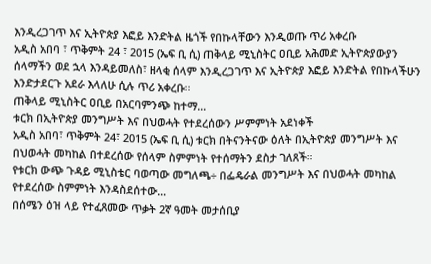እንዲረጋገጥ እና ኢትዮጵያ እፎይ እንድትል ዜጎች የበኩላቸውን እንዲወጡ ጥሪ አቀረቡ
አዲስ አበባ ፣ ጥቅምት 24 ፣ 2015 (ኤፍ ቢ ሲ) ጠቅላይ ሚኒስትር ዐቢይ አሕመድ ኢትዮጵያውያን ሰላማችን ወደ ኋላ እንዳይመለስ፣ ዘላቂ ሰላም እንዲረጋገጥ እና ኢትዮጵያ እፎይ እንድትል የበኩላችሁን እንድታደርጉ አደራ እላለሁ ሲሉ ጥሪ አቀረቡ፡፡
ጠቅላይ ሚኒስትር ዐቢይ በአርባምንጭ ከተማ…
ቱርክ በኢትዮጵያ መንግሥት እና በህወሓት የተደረሰውን ሥምምነት አደነቀች
አዲስ አበባ፣ ጥቅምት 24፣ 2015 (ኤፍ ቢ ሲ) ቱርክ በትናንትናው ዕለት በኢትዮጵያ መንግሥት እና በህወሓት መካከል በተደረሰው የሰላም ስምምነት የተሰማትን ደስታ ገለጸች።
የቱርክ ውጭ ጉዳይ ሚኒስቴር ባወጣው መግለጫ÷ በፌዴራል መንግሥት እና በህወሓት መካከል የተደረሰው ስምምነት እንዳስደሰተው…
በሰሜን ዕዝ ላይ የተፈጸመው ጥቃት 2ኛ ዓመት መታሰቢያ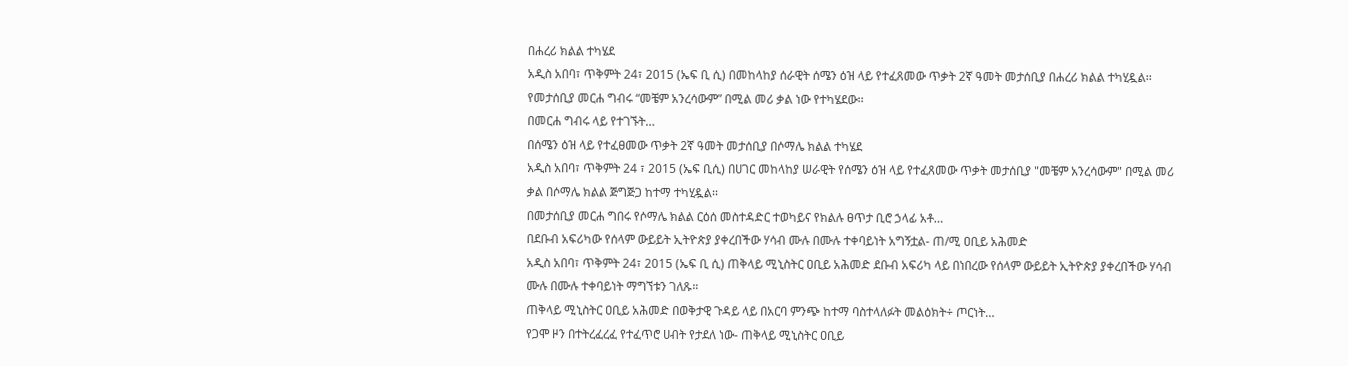በሐረሪ ክልል ተካሄደ
አዲስ አበባ፣ ጥቅምት 24፣ 2015 (ኤፍ ቢ ሲ) በመከላከያ ሰራዊት ሰሜን ዕዝ ላይ የተፈጸመው ጥቃት 2ኛ ዓመት መታሰቢያ በሐረሪ ክልል ተካሂዷል፡፡
የመታሰቢያ መርሐ ግብሩ “መቼም አንረሳውም” በሚል መሪ ቃል ነው የተካሄደው፡፡
በመርሐ ግብሩ ላይ የተገኙት…
በሰሜን ዕዝ ላይ የተፈፀመው ጥቃት 2ኛ ዓመት መታሰቢያ በሶማሌ ክልል ተካሄደ
አዲስ አበባ፣ ጥቅምት 24 ፣ 2015 (ኤፍ ቢሲ) በሀገር መከላከያ ሠራዊት የሰሜን ዕዝ ላይ የተፈጸመው ጥቃት መታሰቢያ "መቼም አንረሳውም" በሚል መሪ ቃል በሶማሌ ክልል ጅግጅጋ ከተማ ተካሂዷል፡፡
በመታሰቢያ መርሐ ግበሩ የሶማሌ ክልል ርዕሰ መስተዳድር ተወካይና የክልሉ ፀጥታ ቢሮ ኃላፊ አቶ…
በደቡብ አፍሪካው የሰላም ውይይት ኢትዮጵያ ያቀረበችው ሃሳብ ሙሉ በሙሉ ተቀባይነት አግኝቷል- ጠ/ሚ ዐቢይ አሕመድ
አዲስ አበባ፣ ጥቅምት 24፣ 2015 (ኤፍ ቢ ሲ) ጠቅላይ ሚኒስትር ዐቢይ አሕመድ ደቡብ አፍሪካ ላይ በነበረው የሰላም ውይይት ኢትዮጵያ ያቀረበችው ሃሳብ ሙሉ በሙሉ ተቀባይነት ማግኘቱን ገለጹ።
ጠቅላይ ሚኒስትር ዐቢይ አሕመድ በወቅታዊ ጉዳይ ላይ በአርባ ምንጭ ከተማ ባስተላለፉት መልዕክት÷ ጦርነት…
የጋሞ ዞን በተትረፈረፈ የተፈጥሮ ሀብት የታደለ ነው- ጠቅላይ ሚኒስትር ዐቢይ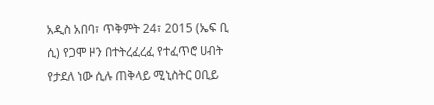አዲስ አበባ፣ ጥቅምት 24፣ 2015 (ኤፍ ቢ ሲ) የጋሞ ዞን በተትረፈረፈ የተፈጥሮ ሀብት የታደለ ነው ሲሉ ጠቅላይ ሚኒስትር ዐቢይ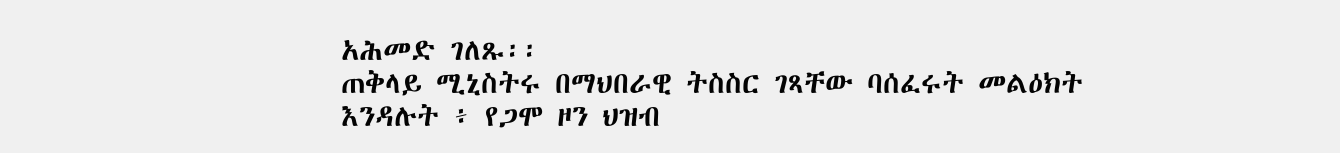አሕመድ ገለጹ፡፡
ጠቅላይ ሚኒስትሩ በማህበራዊ ትስስር ገጻቸው ባሰፈሩት መልዕክት እንዳሉት ፥ የጋሞ ዞን ህዝብ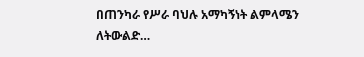በጠንካራ የሥራ ባህሉ አማካኝነት ልምላሜን ለትውልድ…